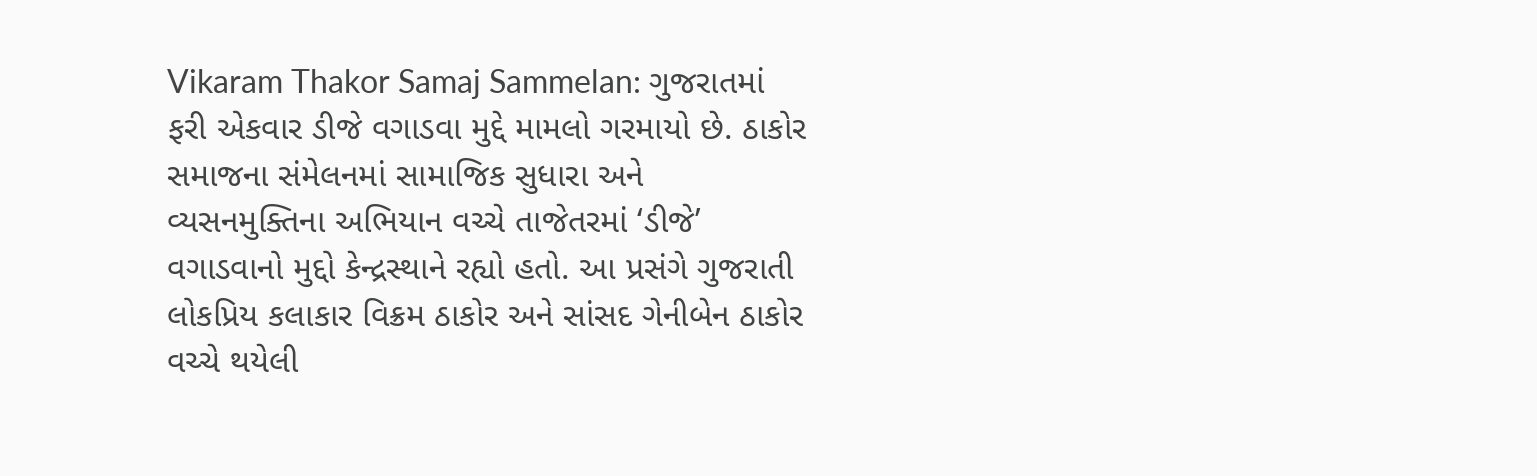Vikaram Thakor Samaj Sammelan: ગુજરાતમાં ફરી એકવાર ડીજે વગાડવા મુદ્દે મામલો ગરમાયો છે. ઠાકોર સમાજના સંમેલનમાં સામાજિક સુધારા અને વ્યસનમુક્તિના અભિયાન વચ્ચે તાજેતરમાં ‘ડીજે’ વગાડવાનો મુદ્દો કેન્દ્રસ્થાને રહ્યો હતો. આ પ્રસંગે ગુજરાતી લોકપ્રિય કલાકાર વિક્રમ ઠાકોર અને સાંસદ ગેનીબેન ઠાકોર વચ્ચે થયેલી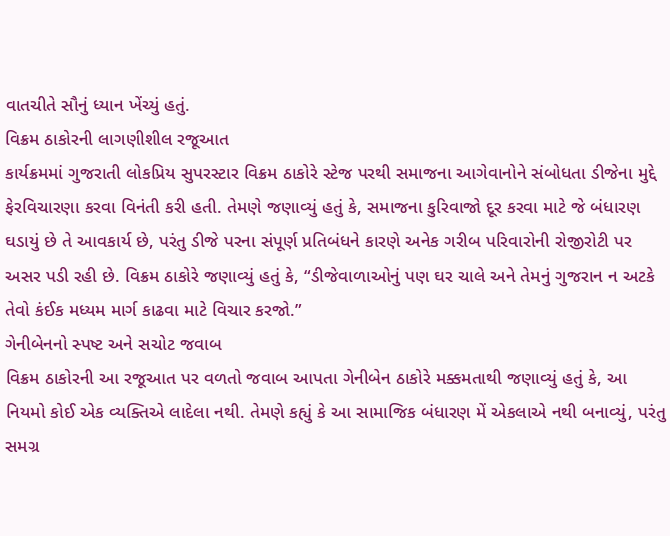વાતચીતે સૌનું ધ્યાન ખેંચ્યું હતું.
વિક્રમ ઠાકોરની લાગણીશીલ રજૂઆત
કાર્યક્રમમાં ગુજરાતી લોકપ્રિય સુપરસ્ટાર વિક્રમ ઠાકોરે સ્ટેજ પરથી સમાજના આગેવાનોને સંબોધતા ડીજેના મુદ્દે ફેરવિચારણા કરવા વિનંતી કરી હતી. તેમણે જણાવ્યું હતું કે, સમાજના કુરિવાજો દૂર કરવા માટે જે બંધારણ ઘડાયું છે તે આવકાર્ય છે, પરંતુ ડીજે પરના સંપૂર્ણ પ્રતિબંધને કારણે અનેક ગરીબ પરિવારોની રોજીરોટી પર અસર પડી રહી છે. વિક્રમ ઠાકોરે જણાવ્યું હતું કે, “ડીજેવાળાઓનું પણ ઘર ચાલે અને તેમનું ગુજરાન ન અટકે તેવો કંઈક મધ્યમ માર્ગ કાઢવા માટે વિચાર કરજો.”
ગેનીબેનનો સ્પષ્ટ અને સચોટ જવાબ
વિક્રમ ઠાકોરની આ રજૂઆત પર વળતો જવાબ આપતા ગેનીબેન ઠાકોરે મક્કમતાથી જણાવ્યું હતું કે, આ નિયમો કોઈ એક વ્યક્તિએ લાદેલા નથી. તેમણે કહ્યું કે આ સામાજિક બંધારણ મેં એકલાએ નથી બનાવ્યું, પરંતુ સમગ્ર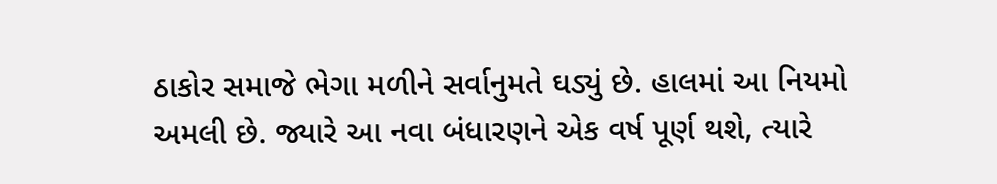ઠાકોર સમાજે ભેગા મળીને સર્વાનુમતે ઘડ્યું છે. હાલમાં આ નિયમો અમલી છે. જ્યારે આ નવા બંધારણને એક વર્ષ પૂર્ણ થશે, ત્યારે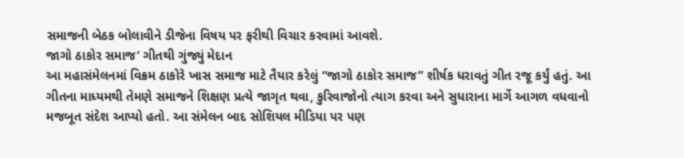સમાજની બેઠક બોલાવીને ડીજેના વિષય પર ફરીથી વિચાર કરવામાં આવશે.
જાગો ઠાકોર સમાજ’ ગીતથી ગુંજ્યું મેદાન
આ મહાસંમેલનમાં વિક્રમ ઠાકોરે ખાસ સમાજ માટે તૈયાર કરેલું “જાગો ઠાકોર સમાજ” શીર્ષક ધરાવતું ગીત રજૂ કર્યું હતું. આ ગીતના માધ્યમથી તેમણે સમાજને શિક્ષણ પ્રત્યે જાગૃત થવા, કુરિવાજોનો ત્યાગ કરવા અને સુધારાના માર્ગે આગળ વધવાનો મજબૂત સંદેશ આપ્યો હતો. આ સંમેલન બાદ સોશિયલ મીડિયા પર પણ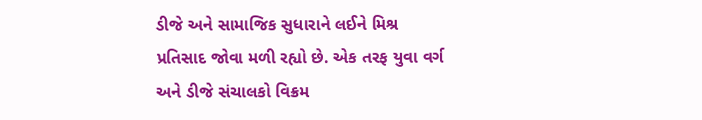ડીજે અને સામાજિક સુધારાને લઈને મિશ્ર પ્રતિસાદ જોવા મળી રહ્યો છે. એક તરફ યુવા વર્ગ અને ડીજે સંચાલકો વિક્રમ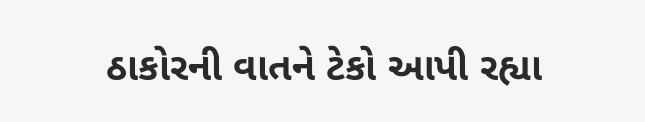ઠાકોરની વાતને ટેકો આપી રહ્યા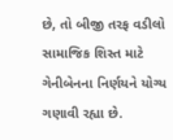છે, તો બીજી તરફ વડીલો સામાજિક શિસ્ત માટે ગેનીબેનના નિર્ણયને યોગ્ય ગણાવી રહ્યા છે.